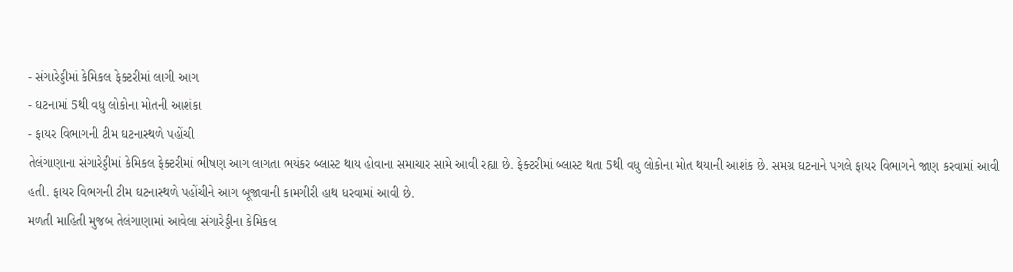- સંગારેડ્ડીમાં કેમિકલ ફેક્ટરીમાં લાગી આગ
- ઘટનામાં 5થી વધુ લોકોના મોતની આશંકા
- ફાયર વિભાગની ટીમ ઘટનાસ્થળે પહોંચી
તેલંગાણાના સંગારેડ્ડીમાં કેમિકલ ફેક્ટરીમાં ભીષણ આગ લાગતા ભયંકર બ્લાસ્ટ થાય હોવાના સમાચાર સામે આવી રહ્યા છે. ફેક્ટરીમાં બ્લાસ્ટ થતા 5થી વધુ લોકોના મોત થયાની આશંક છે. સમગ્ર ઘટનાને પગલે ફાયર વિભાગને જાણ કરવામાં આવી હતી. ફાયર વિભગની ટીમ ઘટનાસ્થળે પહોંચીને આગ બૂજાવાની કામગીરી હાથ ધરવામાં આવી છે.
મળતી માહિતી મુજબ તેલંગાણામાં આવેલા સંગારેડ્ડીના કેમિકલ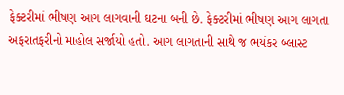ફેક્ટરીમાં ભીષણ આગ લાગવાની ઘટના બની છે. ફેક્ટરીમાં ભીષણ આગ લાગતા અફરાતફરીનો માહોલ સર્જાયો હતો. આગ લાગતાની સાથે જ ભયંકર બ્લાસ્ટ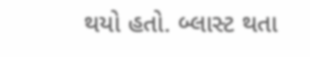થયો હતો. બ્લાસ્ટ થતા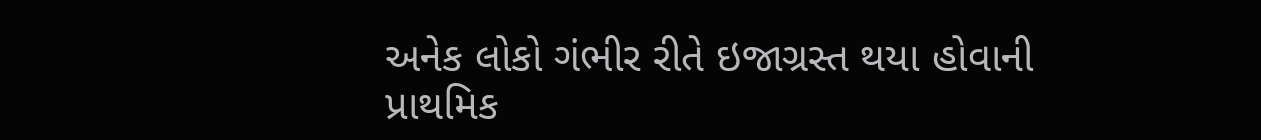અનેક લોકો ગંભીર રીતે ઇજાગ્રસ્ત થયા હોવાની પ્રાથમિક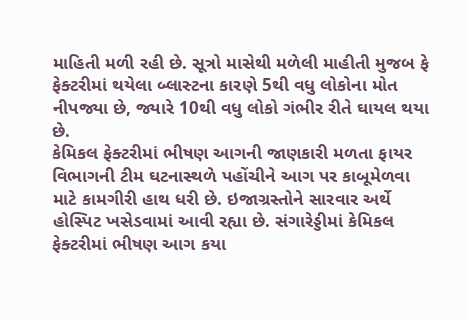માહિતી મળી રહી છે. સૂત્રો માસેથી મળેલી માહીતી મુજબ ફે ફેક્ટરીમાં થયેલા બ્લાસ્ટના કારણે 5થી વધુ લોકોના મોત નીપજ્યા છે, જ્યારે 10થી વધુ લોકો ગંભીર રીતે ઘાયલ થયા છે.
કેમિકલ ફેક્ટરીમાં ભીષણ આગની જાણકારી મળતા ફાયર વિભાગની ટીમ ઘટનાસ્થળે પહોંચીને આગ પર કાબૂમેળવા માટે કામગીરી હાથ ધરી છે. ઇજાગ્રસ્તોને સારવાર અર્થે હોસ્પિટ ખસેડવામાં આવી રહ્યા છે. સંગારેડ્ડીમાં કેમિકલ ફેક્ટરીમાં ભીષણ આગ કયા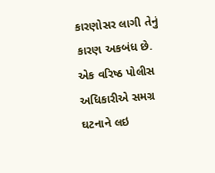કારણોસર લાગી તેનું કારણ અકબંધ છે.
એક વરિષ્ઠ પોલીસ અધિકારીએ સમગ્ર ઘટનાને લઇ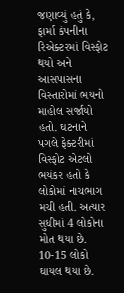જણાવ્યું હતું કે, ફાર્મા કંપનીના રિએક્ટરમાં વિસ્ફોટ થયો અને આસપાસના વિસ્તારોમાં ભયનો માહોલ સર્જાયો હતો. ઘટનાને પગલે ફેક્ટરીમાં વિસ્ફોટ એટલો ભયંકર હતો કે લોકોમાં નાચભાગ મચી હતી. અત્યાર સુધીમાં 4 લોકોના મોત થયા છે. 10-15 લોકો ઘાયલ થયા છે.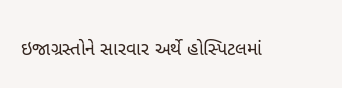ઇજાગ્રસ્તોને સારવાર અર્થે હોસ્પિટલમાં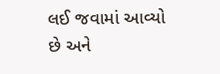લઈ જવામાં આવ્યો છે અને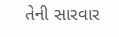તેની સારવાર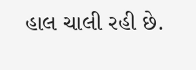હાલ ચાલી રહી છે.